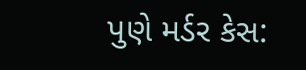પુણે મર્ડર કેસ: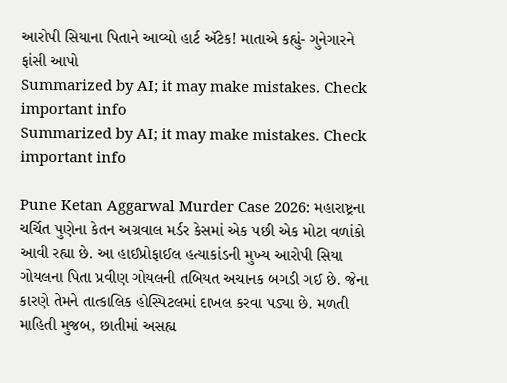આરોપી સિયાના પિતાને આવ્યો હાર્ટ ઍટેક! માતાએ કહ્યું- ગુનેગારને ફાંસી આપો
Summarized by AI; it may make mistakes. Check important info
Summarized by AI; it may make mistakes. Check important info

Pune Ketan Aggarwal Murder Case 2026: મહારાષ્ટ્રના ચર્ચિત પુણેના કેતન અગ્રવાલ મર્ડર કેસમાં એક પછી એક મોટા વળાંકો આવી રહ્યા છે. આ હાઈપ્રોફાઈલ હત્યાકાંડની મુખ્ય આરોપી સિયા ગોયલના પિતા પ્રવીણ ગોયલની તબિયત અચાનક બગડી ગઈ છે. જેના કારણે તેમને તાત્કાલિક હોસ્પિટલમાં દાખલ કરવા પડ્યા છે. મળતી માહિતી મુજબ, છાતીમાં અસહ્ય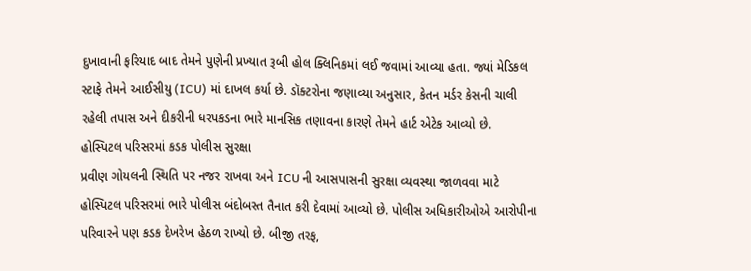દુખાવાની ફરિયાદ બાદ તેમને પુણેની પ્રખ્યાત રૂબી હોલ ક્લિનિકમાં લઈ જવામાં આવ્યા હતા. જ્યાં મેડિકલ સ્ટાફે તેમને આઈસીયુ (ICU) માં દાખલ કર્યા છે. ડૉક્ટરોના જણાવ્યા અનુસાર, કેતન મર્ડર કેસની ચાલી રહેલી તપાસ અને દીકરીની ધરપકડના ભારે માનસિક તણાવના કારણે તેમને હાર્ટ એટેક આવ્યો છે.
હોસ્પિટલ પરિસરમાં કડક પોલીસ સુરક્ષા
પ્રવીણ ગોયલની સ્થિતિ પર નજર રાખવા અને ICU ની આસપાસની સુરક્ષા વ્યવસ્થા જાળવવા માટે હોસ્પિટલ પરિસરમાં ભારે પોલીસ બંદોબસ્ત તૈનાત કરી દેવામાં આવ્યો છે. પોલીસ અધિકારીઓએ આરોપીના પરિવારને પણ કડક દેખરેખ હેઠળ રાખ્યો છે. બીજી તરફ,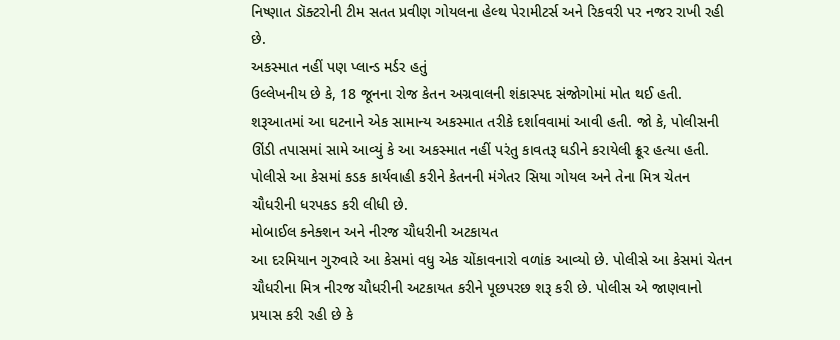નિષ્ણાત ડૉક્ટરોની ટીમ સતત પ્રવીણ ગોયલના હેલ્થ પેરામીટર્સ અને રિકવરી પર નજર રાખી રહી છે.
અકસ્માત નહીં પણ પ્લાન્ડ મર્ડર હતું
ઉલ્લેખનીય છે કે, 18 જૂનના રોજ કેતન અગ્રવાલની શંકાસ્પદ સંજોગોમાં મોત થઈ હતી. શરૂઆતમાં આ ઘટનાને એક સામાન્ય અકસ્માત તરીકે દર્શાવવામાં આવી હતી. જો કે, પોલીસની ઊંડી તપાસમાં સામે આવ્યું કે આ અકસ્માત નહીં પરંતુ કાવતરૂ ઘડીને કરાયેલી ક્રૂર હત્યા હતી. પોલીસે આ કેસમાં કડક કાર્યવાહી કરીને કેતનની મંગેતર સિયા ગોયલ અને તેના મિત્ર ચેતન ચૌધરીની ધરપકડ કરી લીધી છે.
મોબાઈલ કનેક્શન અને નીરજ ચૌધરીની અટકાયત
આ દરમિયાન ગુરુવારે આ કેસમાં વધુ એક ચોંકાવનારો વળાંક આવ્યો છે. પોલીસે આ કેસમાં ચેતન ચૌધરીના મિત્ર નીરજ ચૌધરીની અટકાયત કરીને પૂછપરછ શરૂ કરી છે. પોલીસ એ જાણવાનો પ્રયાસ કરી રહી છે કે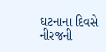ઘટનાના દિવસે નીરજની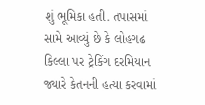શું ભૂમિકા હતી. તપાસમાં સામે આવ્યું છે કે લોહગઢ કિલ્લા પર ટ્રેકિંગ દરમિયાન જ્યારે કેતનની હત્યા કરવામાં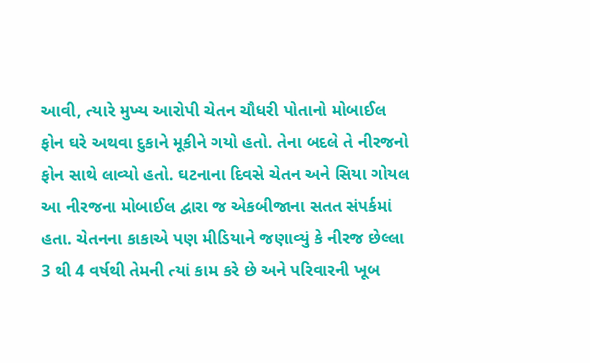આવી, ત્યારે મુખ્ય આરોપી ચેતન ચૌધરી પોતાનો મોબાઈલ ફોન ઘરે અથવા દુકાને મૂકીને ગયો હતો. તેના બદલે તે નીરજનો ફોન સાથે લાવ્યો હતો. ઘટનાના દિવસે ચેતન અને સિયા ગોયલ આ નીરજના મોબાઈલ દ્વારા જ એકબીજાના સતત સંપર્કમાં હતા. ચેતનના કાકાએ પણ મીડિયાને જણાવ્યું કે નીરજ છેલ્લા 3 થી 4 વર્ષથી તેમની ત્યાં કામ કરે છે અને પરિવારની ખૂબ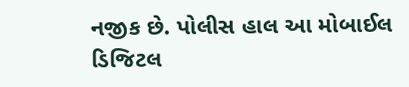નજીક છે. પોલીસ હાલ આ મોબાઈલ ડિજિટલ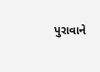પુરાવાને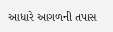આધારે આગળની તપાસ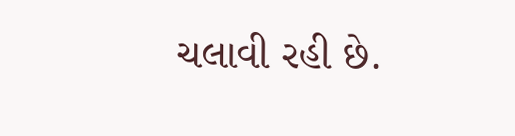ચલાવી રહી છે.